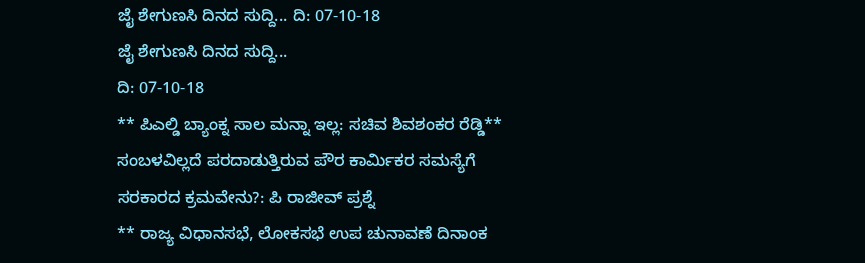ಜೈ ಶೇಗುಣಸಿ ದಿನದ ಸುದ್ದಿ... ದಿ: 07-10-18
ಜೈ ಶೇಗುಣಸಿ ದಿನದ ಸುದ್ದಿ...
ದಿ: 07-10-18
** ಪಿಎಲ್ಡಿ ಬ್ಯಾಂಕ್ನ ಸಾಲ ಮನ್ನಾ ಇಲ್ಲ: ಸಚಿವ ಶಿವಶಂಕರ ರೆಡ್ಡಿ** ಸಂಬಳವಿಲ್ಲದೆ ಪರದಾಡುತ್ತಿರುವ ಪೌರ ಕಾರ್ಮಿಕರ ಸಮಸ್ಯೆಗೆ ಸರಕಾರದ ಕ್ರಮವೇನು?: ಪಿ ರಾಜೀವ್ ಪ್ರಶ್ನೆ
** ರಾಜ್ಯ ವಿಧಾನಸಭೆ, ಲೋಕಸಭೆ ಉಪ ಚುನಾವಣೆ ದಿನಾಂಕ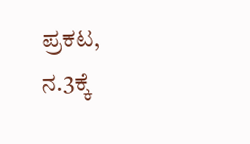ಪ್ರಕಟ, ನ.3ಕ್ಕೆ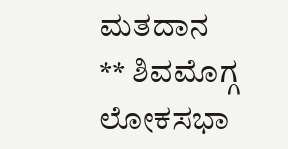ಮತದಾನ
** ಶಿವಮೊಗ್ಗ ಲೋಕಸಭಾ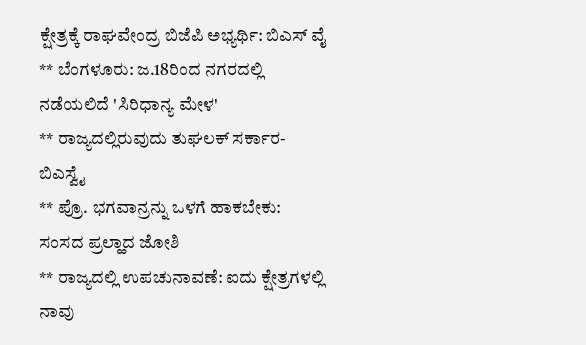ಕ್ಷೇತ್ರಕ್ಕೆ ರಾಘವೇಂದ್ರ ಬಿಜೆಪಿ ಅಭ್ಯರ್ಥಿ: ಬಿಎಸ್ ವೈ
** ಬೆಂಗಳೂರು: ಜ.18ರಿಂದ ನಗರದಲ್ಲಿ ನಡೆಯಲಿದೆ 'ಸಿರಿಧಾನ್ಯ ಮೇಳ'
** ರಾಜ್ಯದಲ್ಲಿರುವುದು ತುಘಲಕ್ ಸರ್ಕಾರ-ಬಿಎಸ್ವೈ
** ಪ್ರೊ. ಭಗವಾನ್ರನ್ನು ಒಳಗೆ ಹಾಕಬೇಕು: ಸಂಸದ ಪ್ರಲ್ಹಾದ ಜೋಶಿ
** ರಾಜ್ಯದಲ್ಲಿ ಉಪಚುನಾವಣೆ: ಐದು ಕ್ಷೇತ್ರಗಳಲ್ಲಿ ನಾವು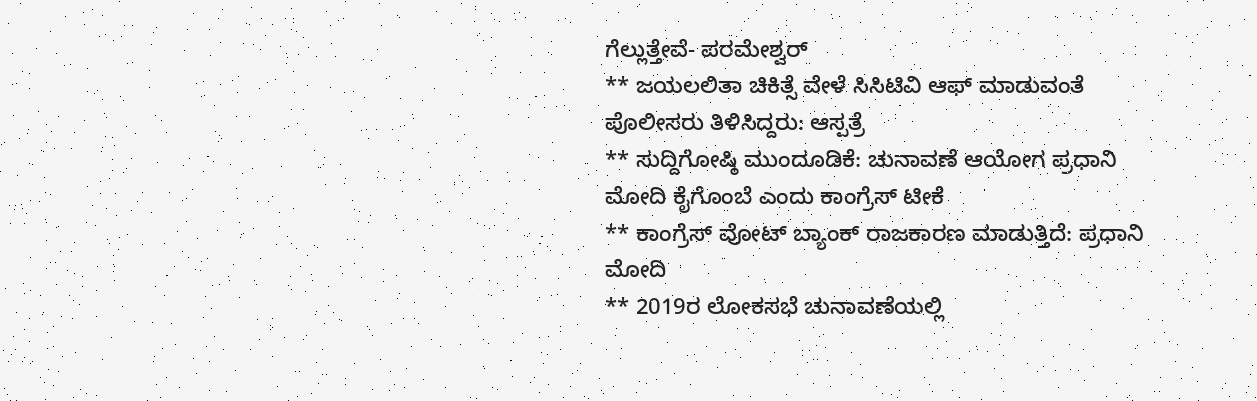ಗೆಲ್ಲುತ್ತೇವೆ- ಪರಮೇಶ್ವರ್
** ಜಯಲಲಿತಾ ಚಿಕಿತ್ಸೆ ವೇಳೆ ಸಿಸಿಟಿವಿ ಆಫ್ ಮಾಡುವಂತೆ ಪೊಲೀಸರು ತಿಳಿಸಿದ್ದರು: ಆಸ್ಪತ್ರೆ
** ಸುದ್ದಿಗೋಷ್ಠಿ ಮುಂದೂಡಿಕೆ: ಚುನಾವಣೆ ಆಯೋಗ ಪ್ರಧಾನಿ ಮೋದಿ ಕೈಗೊಂಬೆ ಎಂದು ಕಾಂಗ್ರೆಸ್ ಟೀಕೆ
** ಕಾಂಗ್ರೆಸ್ ವೋಟ್ ಬ್ಯಾಂಕ್ ರಾಜಕಾರಣ ಮಾಡುತ್ತಿದೆ: ಪ್ರಧಾನಿ ಮೋದಿ
** 2019ರ ಲೋಕಸಭೆ ಚುನಾವಣೆಯಲ್ಲಿ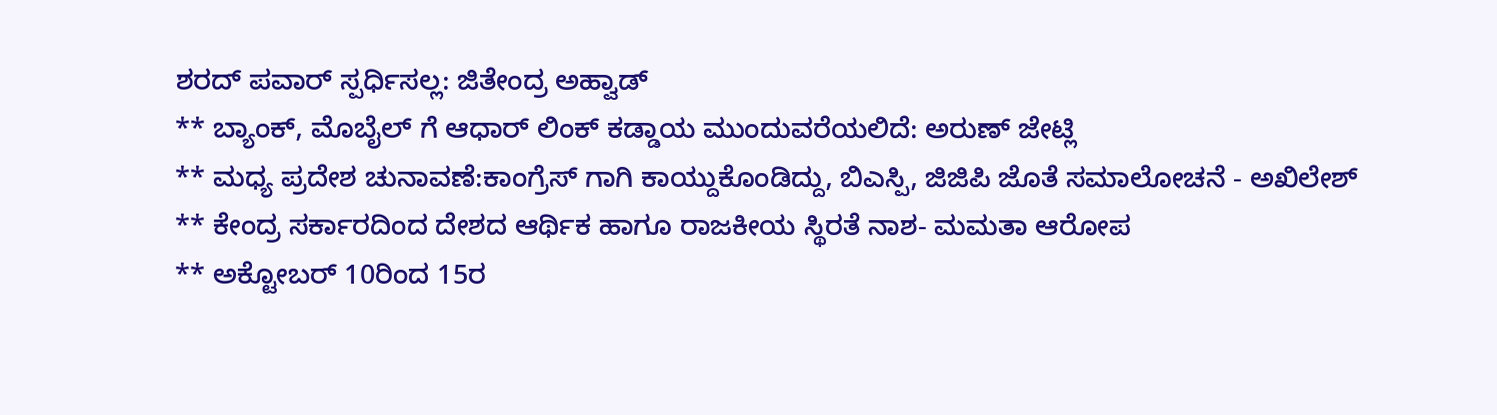ಶರದ್ ಪವಾರ್ ಸ್ಪರ್ಧಿಸಲ್ಲ: ಜಿತೇಂದ್ರ ಅಹ್ವಾಡ್
** ಬ್ಯಾಂಕ್, ಮೊಬೈಲ್ ಗೆ ಆಧಾರ್ ಲಿಂಕ್ ಕಡ್ಡಾಯ ಮುಂದುವರೆಯಲಿದೆ: ಅರುಣ್ ಜೇಟ್ಲಿ
** ಮಧ್ಯ ಪ್ರದೇಶ ಚುನಾವಣೆ:ಕಾಂಗ್ರೆಸ್ ಗಾಗಿ ಕಾಯ್ದುಕೊಂಡಿದ್ದು, ಬಿಎಸ್ಪಿ, ಜಿಜಿಪಿ ಜೊತೆ ಸಮಾಲೋಚನೆ - ಅಖಿಲೇಶ್
** ಕೇಂದ್ರ ಸರ್ಕಾರದಿಂದ ದೇಶದ ಆರ್ಥಿಕ ಹಾಗೂ ರಾಜಕೀಯ ಸ್ಥಿರತೆ ನಾಶ- ಮಮತಾ ಆರೋಪ
** ಅಕ್ಟೋಬರ್ 10ರಿಂದ 15ರ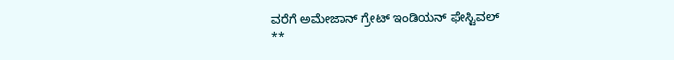ವರೆಗೆ ಅಮೇಜಾನ್ ಗ್ರೇಟ್ ಇಂಡಿಯನ್ ಫೇಸ್ಟಿವಲ್
**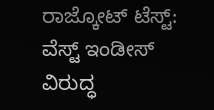ರಾಜ್ಕೋಟ್ ಟೆಸ್ಟ್: ವೆಸ್ಟ್ ಇಂಡೀಸ್ ವಿರುದ್ಧ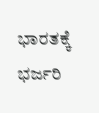ಭಾರತಕ್ಕೆ ಭರ್ಜರಿ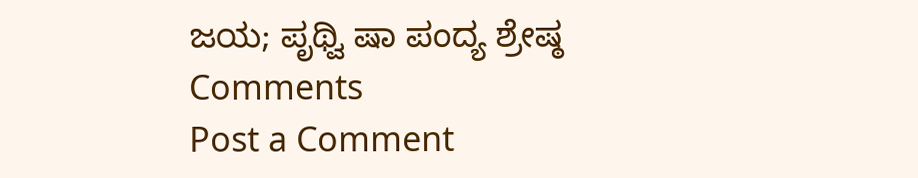ಜಯ; ಪೃಥ್ವಿ ಷಾ ಪಂದ್ಯ ಶ್ರೇಷ್ಠ
Comments
Post a Comment